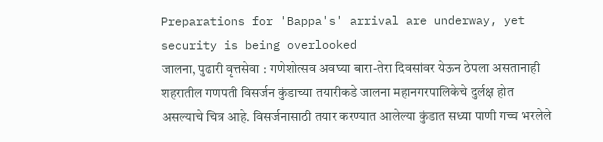Preparations for 'Bappa's' arrival are underway, yet security is being overlooked
जालना, पुढारी वृत्तसेवा : गणेशोत्सव अवघ्या बारा-तेरा दिवसांवर येऊन ठेपला असतानाही शहरातील गणपती विसर्जन कुंडाच्या तयारीकडे जालना महानगरपालिकेचे दुर्लक्ष होत असल्याचे चित्र आहे. विसर्जनासाठी तयार करण्यात आलेल्या कुंडात सध्या पाणी गच्च भरलेले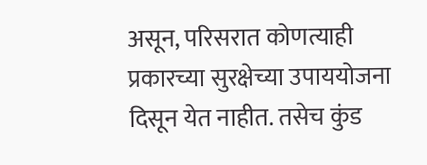असून, परिसरात कोणत्याही प्रकारच्या सुरक्षेच्या उपाययोजना दिसून येत नाहीत. तसेच कुंड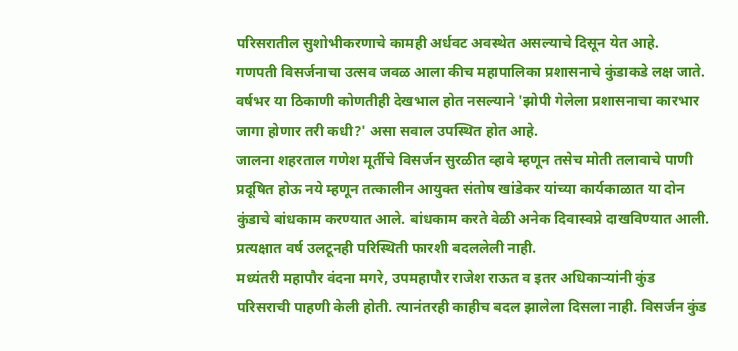परिसरातील सुशोभीकरणाचे कामही अर्धवट अवस्थेत असल्याचे दिसून येत आहे.
गणपती विसर्जनाचा उत्सव जवळ आला कीच महापालिका प्रशासनाचे कुंडाकडे लक्ष जाते. वर्षभर या ठिकाणी कोणतीही देखभाल होत नसल्याने 'झोपी गेलेला प्रशासनाचा कारभार जागा होणार तरी कधी?' असा सवाल उपस्थित होत आहे.
जालना शहरताल गणेश मूर्तीचे विसर्जन सुरळीत व्हावे म्हणून तसेच मोती तलावाचे पाणी प्रदूषित होऊ नये म्हणून तत्कालीन आयुक्त संतोष खांडेकर यांच्या कार्यकाळात या दोन कुंडाचे बांधकाम करण्यात आले. बांधकाम करते वेळी अनेक दिवास्वप्ने दाखविण्यात आली. प्रत्यक्षात वर्ष उलटूनही परिस्थिती फारशी बदललेली नाही.
मध्यंतरी महापौर वंदना मगरे, उपमहापौर राजेश राऊत व इतर अधिकाऱ्यांनी कुंड परिसराची पाहणी केली होती. त्यानंतरही काहीच बदल झालेला दिसला नाही. विसर्जन कुंड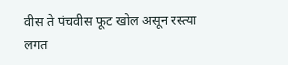वीस ते पंचवीस फूट खोल असून रस्त्या लगत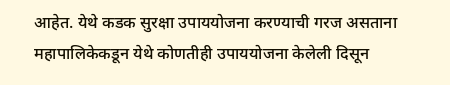आहेत. येथे कडक सुरक्षा उपाययोजना करण्याची गरज असताना महापालिकेकडून येथे कोणतीही उपाययोजना केलेली दिसून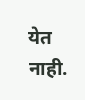येत नाही.